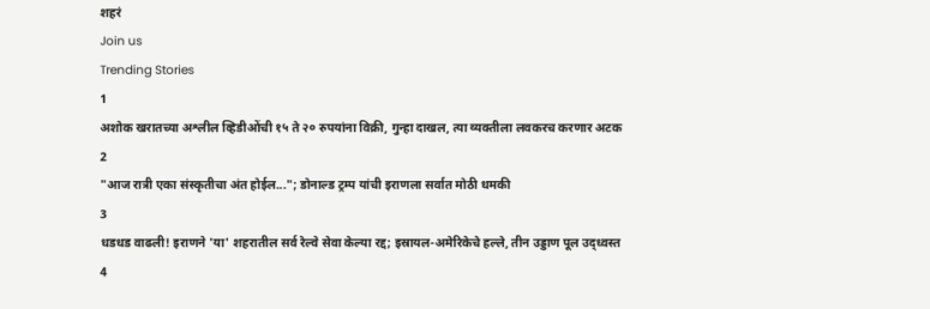शहरं
Join us
Trending Stories
1
अशोक खरातच्या अश्लील व्हिडीओंची १५ ते २० रुपयांना विक्री, गुन्हा दाखल, त्या व्यक्तीला लवकरच करणार अटक
2
"आज रात्री एका संस्कृतीचा अंत होईल..."; डोनाल्ड ट्रम्प यांची इराणला सर्वात मोठी धमकी
3
धडधड वाढली! इराणने 'या' शहरातील सर्व रेल्वे सेवा केल्या रद्द; इस्रायल-अमेरिकेचे हल्ले, तीन उड्डाण पूल उद्ध्वस्त
4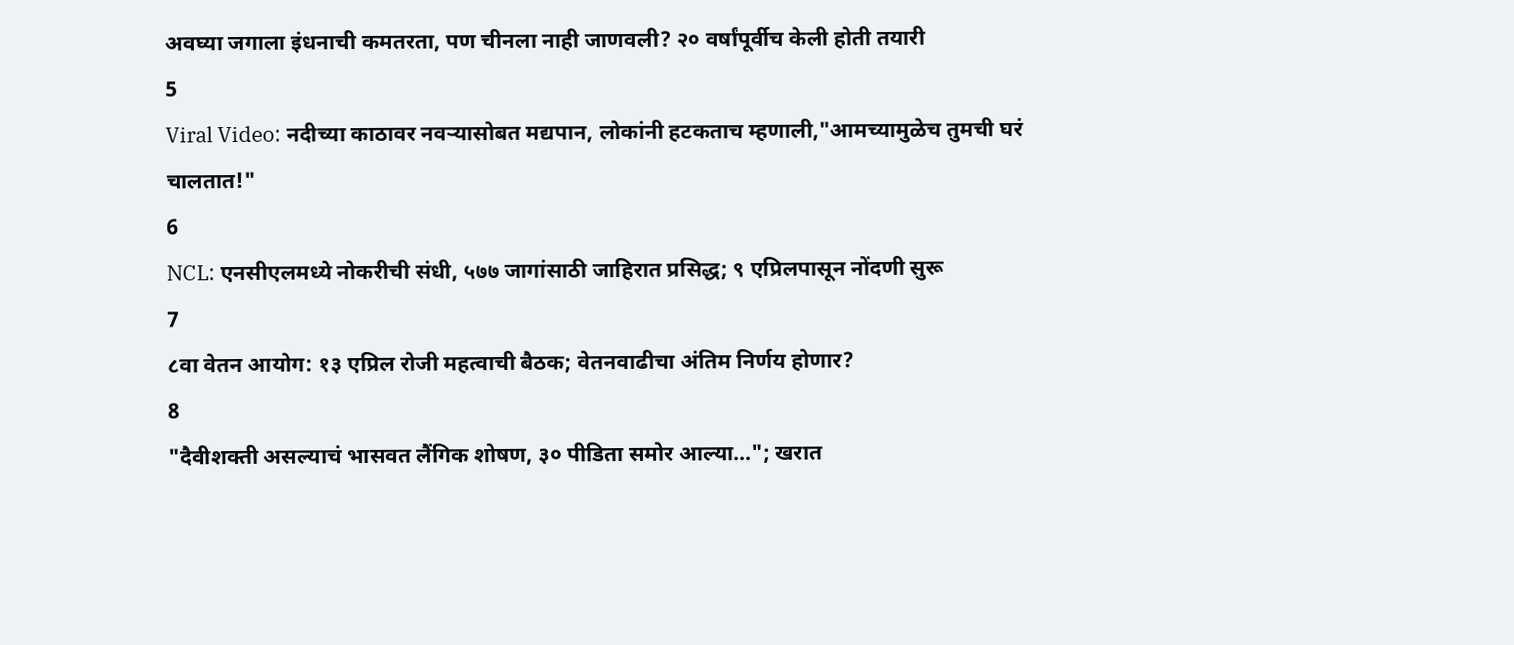अवघ्या जगाला इंधनाची कमतरता, पण चीनला नाही जाणवली? २० वर्षांपूर्वीच केली होती तयारी
5
Viral Video: नदीच्या काठावर नवऱ्यासोबत मद्यपान, लोकांनी हटकताच म्हणाली,"आमच्यामुळेच तुमची घरं चालतात!"
6
NCL: एनसीएलमध्ये नोकरीची संधी, ५७७ जागांसाठी जाहिरात प्रसिद्ध; ९ एप्रिलपासून नोंदणी सुरू
7
८वा वेतन आयोग: १३ एप्रिल रोजी महत्वाची बैठक; वेतनवाढीचा अंतिम निर्णय होणार?
8
"दैवीशक्ती असल्याचं भासवत लैंगिक शोषण, ३० पीडिता समोर आल्या..."; खरात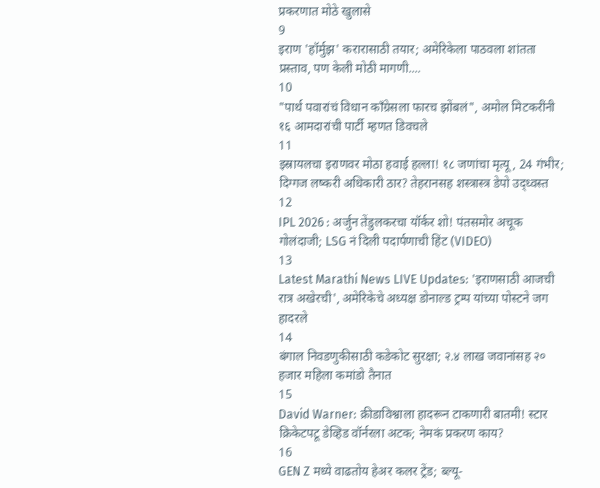प्रकरणात मोठे खुलासे
9
इराण 'हॉर्मुझ' करारासाठी तयार; अमेरिकेला पाठवला शांतता प्रस्ताव, पण केली मोठी मागणी....
10
"पार्थ पवारांचं विधान काँग्रेसला फारच झोंबलं", अमोल मिटकरींनी १६ आमदारांची पार्टी म्हणत डिवचले
11
इस्रायलचा इराणवर मोठा हवाई हल्ला! १८ जणांचा मृत्यू, 24 गंभीर; दिग्गज लष्करी अधिकारी ठार? तेहरानसह शस्त्रास्त्र डेपो उद्ध्वस्त
12
IPL 2026 : अर्जुन तेंडुलकरचा यॉर्कर शो! पंतसमोर अचूक गोलंदाजी; LSG नं दिली पदार्पणाची हिंट (VIDEO)
13
Latest Marathi News LIVE Updates: 'इराणसाठी आजची रात्र अखेरची', अमेरिकेचे अध्यक्ष डोनाल्ड ट्रम्प यांच्या पोस्टने जग हादरले
14
बंगाल निवडणुकीसाठी कडेकोट सुरक्षा; २.४ लाख जवानांसह २० हजार महिला कमांडो तैनात
15
David Warner: क्रीडाविश्वाला हादरून टाकणारी बातमी! स्टार क्रिकेटपटू डेव्हिड वॉर्नरला अटक; नेमकं प्रकरण काय?
16
GEN Z मध्ये वाढतोय हेअर कलर ट्रेंड; ब्ल्यू-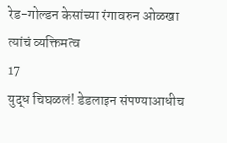रेड-गोल्डन केसांच्या रंगावरुन ओळखा त्यांचं व्यक्तिमत्व
17
युद्ध चिघळलं! डेडलाइन संपण्याआधीच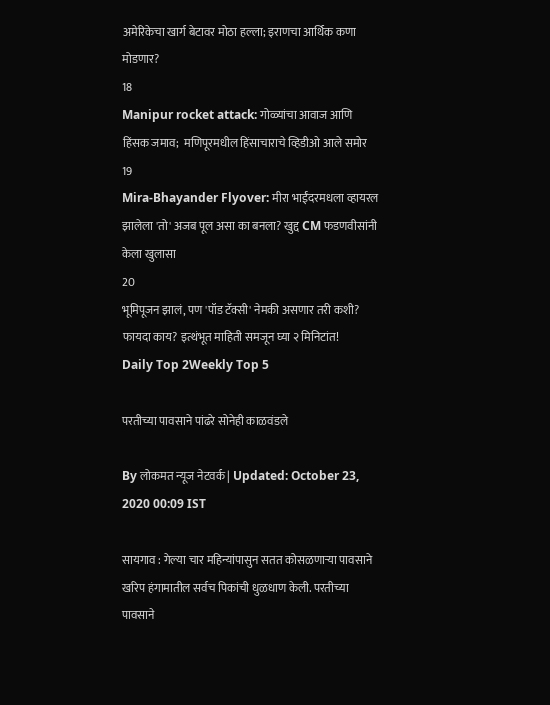अमेरिकेचा खार्ग बेटावर मोठा हल्ला; इराणचा आर्थिक कणा मोडणार?
18
Manipur rocket attack: गोळ्यांचा आवाज आणि हिंसक जमाव;  मणिपूरमधील हिंसाचाराचे व्हिडीओ आले समोर
19
Mira-Bhayander Flyover: मीरा भाईंदरमधला व्हायरल झालेला 'तो' अजब पूल असा का बनला? खुद्द CM फडणवीसांनी केला खुलासा
20
भूमिपूजन झालं, पण 'पॉड टॅक्सी' नेमकी असणार तरी कशी? फायदा काय? इत्थंभूत माहिती समजून घ्या २ मिनिटांत!
Daily Top 2Weekly Top 5

परतीच्या पावसाने पांढरे सोनेही काळवंडले

By लोकमत न्यूज नेटवर्क | Updated: October 23, 2020 00:09 IST

सायगाव : गेल्या चार महिन्यांपासुन सतत कोसळणाऱ्या पावसाने खरिप हंगामातील सर्वच पिकांची धुळधाण केली. परतीच्या पावसाने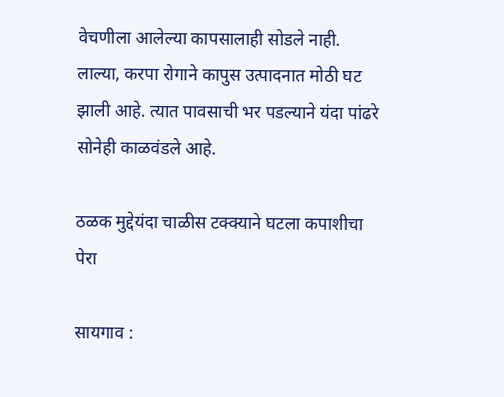वेचणीला आलेल्या कापसालाही सोडले नाही. लाल्या, करपा रोगाने कापुस उत्पादनात मोठी घट झाली आहे. त्यात पावसाची भर पडल्याने यंदा पांढरे सोनेही काळवंडले आहे.

ठळक मुद्देयंदा चाळीस टक्क्याने घटला कपाशीचा पेरा

सायगाव :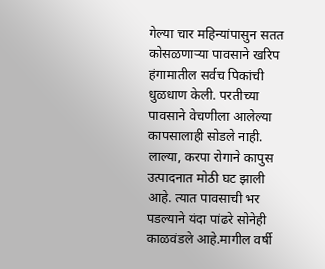गेल्या चार महिन्यांपासुन सतत कोसळणाऱ्या पावसाने खरिप हंगामातील सर्वच पिकांची धुळधाण केली. परतीच्या पावसाने वेचणीला आलेल्या कापसालाही सोडले नाही. लाल्या, करपा रोगाने कापुस उत्पादनात मोठी घट झाली आहे. त्यात पावसाची भर पडल्याने यंदा पांढरे सोनेही काळवंडले आहे.मागील वर्षी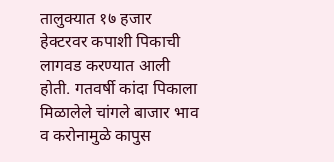तालुक्यात १७ हजार हेक्टरवर कपाशी पिकाची लागवड करण्यात आली होती. गतवर्षी कांदा पिकाला मिळालेले चांगले बाजार भाव व करोनामुळे कापुस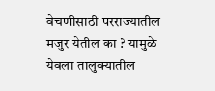वेचणीसाठी परराज्यातील मजुर येतील का ? यामुळे येवला तालुक्यातील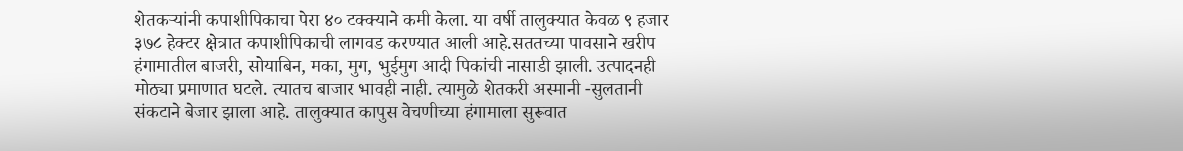शेतकऱ्यांनी कपाशीपिकाचा पेरा ४० टक्क्याने कमी केला. या वर्षी तालुक्यात केवळ ९ हजार ३७८ हेक्टर क्षेत्रात कपाशीपिकाची लागवड करण्यात आली आहे.सततच्या पावसाने खरीप हंगामातील बाजरी, सोयाबिन, मका, मुग, भुईमुग आदी पिकांची नासाडी झाली. उत्पादनही मोठ्या प्रमाणात घटले. त्यातच बाजार भावही नाही. त्यामुळे शेतकरी अस्मानी -सुलतानी संकटाने बेजार झाला आहे. तालुक्यात कापुस वेचणीच्या हंगामाला सुरूवात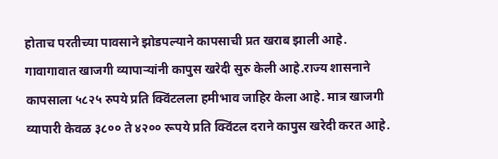होताच परतीच्या पावसाने झोडपल्याने कापसाची प्रत खराब झाली आहे. गावागावात खाजगी व्यापाऱ्यांनी कापुस खरेदी सुरु केली आहे.राज्य शासनाने कापसाला ५८२५ रुपये प्रति क्विंटलला हमीभाव जाहिर केला आहे. मात्र खाजगी व्यापारी केवळ ३८०० ते ४२०० रूपये प्रति क्विंटल दराने कापुस खरेदी करत आहे.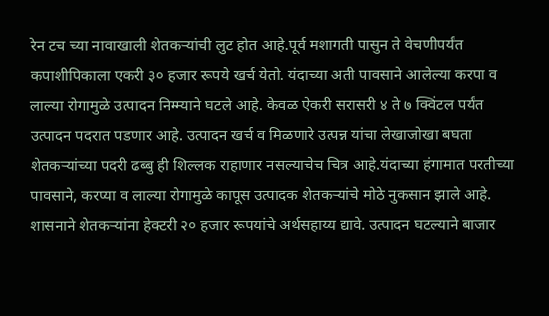रेन टच च्या नावाखाली शेतकऱ्यांची लुट होत आहे.पूर्व मशागती पासुन ते वेचणीपर्यंत कपाशीपिकाला एकरी ३० हजार रूपये खर्च येतो. यंदाच्या अती पावसाने आलेल्या करपा व लाल्या रोगामुळे उत्पादन निम्म्याने घटले आहे. केवळ ऐकरी सरासरी ४ ते ७ क्विंटल पर्यंत उत्पादन पदरात पडणार आहे. उत्पादन खर्च व मिळणारे उत्पन्न यांचा लेखाजोखा बघता शेतकऱ्यांच्या पदरी ढब्बु ही शिल्लक राहाणार नसल्याचेच चित्र आहे.यंदाच्या हंगामात परतीच्या पावसाने, करप्या व लाल्या रोगामुळे कापूस उत्पादक शेतकऱ्यांचे मोठे नुकसान झाले आहे. शासनाने शेतकऱ्यांना हेक्टरी २० हजार रूपयांचे अर्थसहाय्य द्यावे. उत्पादन घटल्याने बाजार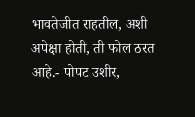भावतेजीत राहतील, अशी अपेक्षा होती, ती फोल ठरत आहे.- पोपट उशीर,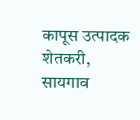कापूस उत्पादक शेतकरी, सायगाव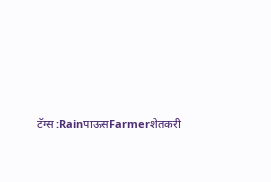टॅग्स :RainपाऊसFarmerशेतकरी